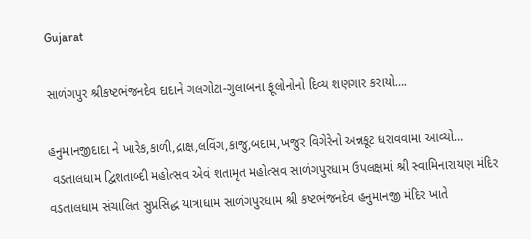Gujarat

સાળંગપુર શ્રીકષ્ટભંજનદેવ દાદાને ગલગોટા-ગુલાબના ફૂલોનોનો દિવ્ય શણગાર કરાયો….

હનુમાનજીદાદા ને ખારેક,કાળી,દ્રાક્ષ,લવિંગ,કાજુ,બદામ,ખજુર વિગેરેનો અન્નકૂટ ધરાવવામા આવ્યો…
 વડતાલધામ દ્વિશતાબ્દી મહોત્સવ એવં શતામૃત મહોત્સવ સાળંગપુરધામ ઉપલક્ષમાં શ્રી સ્વામિનારાયણ મંદિર વડતાલધામ સંચાલિત સુપ્રસિદ્ધ યાત્રાધામ સાળંગપુરધામ શ્રી કષ્ટભંજનદેવ હનુમાનજી મંદિર ખાતે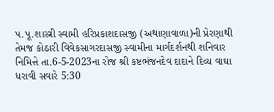પ.પૂ.શાસ્ત્રી સ્વામી હરિપ્રકાશદાસજી (અથાણાવાળા)ની પ્રેરણાથી તેમજ કોઠારી વિવેકસાગરદાસજી સ્વામીના માર્ગદર્શનથી શનિવાર  નિમિત્તે તા.6-5-2023ના રોજ શ્રી કષ્ટભંજનદેવ દાદાને દિવ્ય વાઘા ધરાવી સવારે 5:30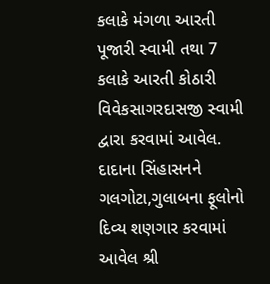કલાકે મંગળા આરતી  પૂજારી સ્વામી તથા 7  કલાકે આરતી કોઠારી વિવેકસાગરદાસજી સ્વામી દ્વારા કરવામાં આવેલ. દાદાના સિંહાસનને  ગલગોટા,ગુલાબના ફૂલોનો દિવ્ય શણગાર કરવામાં આવેલ શ્રી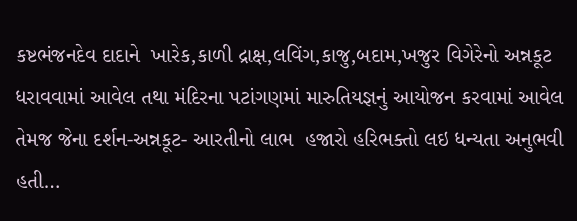કષ્ટભંજનદેવ દાદાને  ખારેક,કાળી દ્રાક્ષ,લવિંગ,કાજુ,બદામ,ખજુર વિગેરેનો અન્નકૂટ ધરાવવામાં આવેલ તથા મંદિરના પટાંગણમાં મારુતિયજ્ઞનું આયોજન કરવામાં આવેલ તેમજ જેના દર્શન-અન્નકૂટ- આરતીનો લાભ  હજારો હરિભક્તો લઇ ધન્યતા અનુભવી હતી…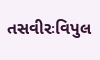તસવીરઃવિપુલ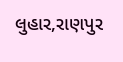લુહાર,રાણપુર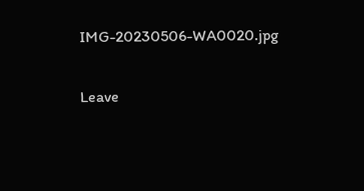IMG-20230506-WA0020.jpg

Leave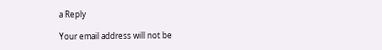a Reply

Your email address will not be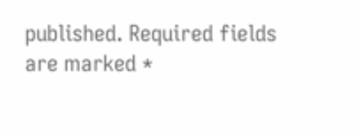published. Required fields are marked *